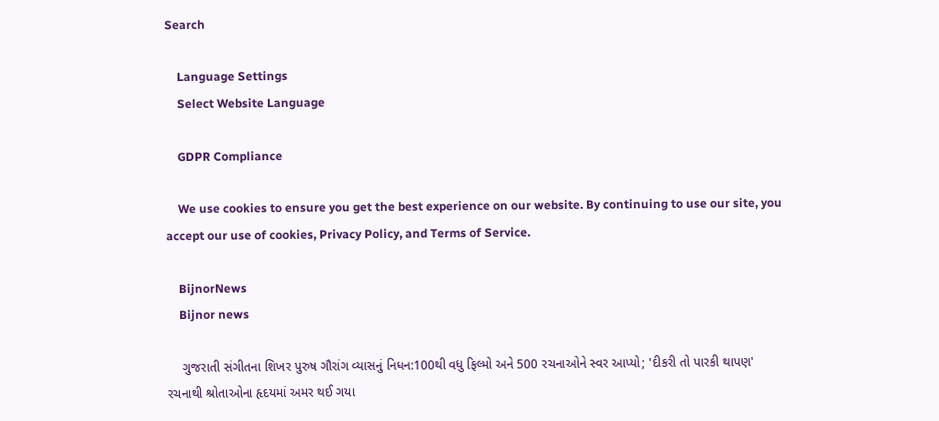Search

    Language Settings
    Select Website Language

    GDPR Compliance

    We use cookies to ensure you get the best experience on our website. By continuing to use our site, you accept our use of cookies, Privacy Policy, and Terms of Service.

    BijnorNews
    Bijnor news

    ગુજરાતી સંગીતના શિખર પુરુષ ગૌરાંગ વ્યાસનું નિધન:100થી વધુ ફિલ્મો અને 500 રચનાઓને સ્વર આપ્યો; 'દીકરી તો પારકી થાપણ' રચનાથી શ્રોતાઓના હૃદયમાં અમર થઈ ગયા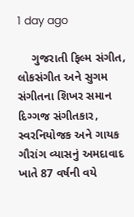1 day ago

    ગુજરાતી ફિલ્મ સંગીત, લોકસંગીત અને સુગમ સંગીતના શિખર સમાન દિગ્ગજ સંગીતકાર, સ્વરનિયોજક અને ગાયક ગૌરાંગ વ્યાસનું અમદાવાદ ખાતે 87 વર્ષની વયે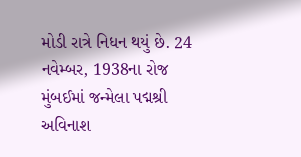મોડી રાત્રે નિધન થયું છે. 24 નવેમ્બર, 1938ના રોજ મુંબઈમાં જન્મેલા પદ્મશ્રી અવિનાશ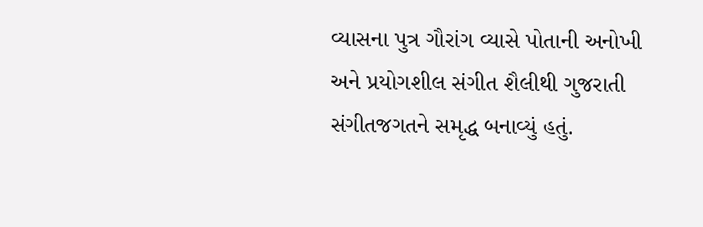વ્યાસના પુત્ર ગૌરાંગ વ્યાસે પોતાની અનોખી અને પ્રયોગશીલ સંગીત શૈલીથી ગુજરાતી સંગીતજગતને સમૃદ્ધ બનાવ્યું હતું.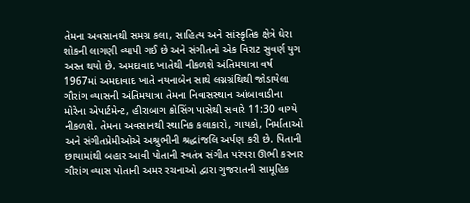તેમના અવસાનથી સમગ્ર કલા, સાહિત્ય અને સાંસ્કૃતિક ક્ષેત્રે ઘેરા શોકની લાગણી વ્યાપી ગઈ છે અને સંગીતનો એક વિરાટ સુવર્ણ યુગ અસ્ત થયો છે. અમદાવાદ ખાતેથી નીકળશે અંતિમયાત્રા વર્ષ 1967માં અમદાવાદ ખાતે નયનાબેન સાથે લગ્નગ્રંથિથી જોડાયેલા ગૌરાંગ વ્યાસની અંતિમયાત્રા તેમના નિવાસસ્થાન આંબાવાડીના મોરેના એપાર્ટમેન્ટ, હીરાબાગ ક્રોસિંગ પાસેથી સવારે 11:30 વાગ્યે નીકળશે. તેમના અવસાનથી સ્થાનિક કલાકારો, ગાયકો, નિર્માતાઓ અને સંગીતપ્રેમીઓએ અશ્રુભીની શ્રદ્ધાંજલિ અર્પણ કરી છે. પિતાની છાયામાંથી બહાર આવી પોતાની સ્વતંત્ર સંગીત પરંપરા ઊભી કરનાર ગૌરાંગ વ્યાસ પોતાની અમર રચનાઓ દ્વારા ગુજરાતની સામૂહિક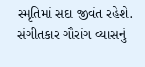સ્મૃતિમાં સદા જીવંત રહેશે. સંગીતકાર ગૌરાંગ વ્યાસનું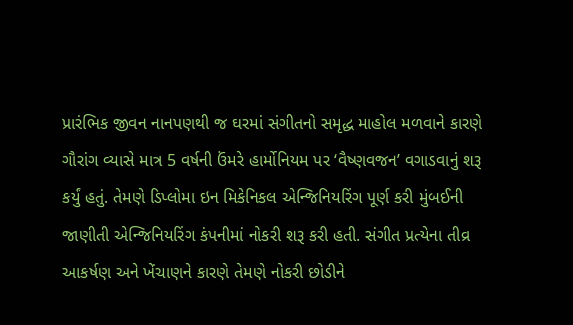પ્રારંભિક જીવન નાનપણથી જ ઘરમાં સંગીતનો સમૃદ્ધ માહોલ મળવાને કારણે ગૌરાંગ વ્યાસે માત્ર 5 વર્ષની ઉંમરે હાર્મોનિયમ પર ‘વૈષ્ણવજન’ વગાડવાનું શરૂ કર્યું હતું. તેમણે ડિપ્લોમા ઇન મિકેનિકલ એન્જિનિયરિંગ પૂર્ણ કરી મુંબઈની જાણીતી એન્જિનિયરિંગ કંપનીમાં નોકરી શરૂ કરી હતી. સંગીત પ્રત્યેના તીવ્ર આકર્ષણ અને ખેંચાણને કારણે તેમણે નોકરી છોડીને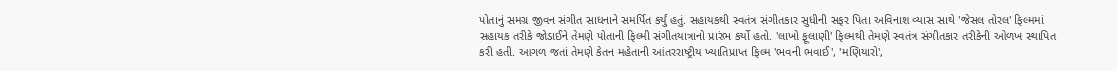પોતાનું સમગ્ર જીવન સંગીત સાધનાને સમર્પિત કર્યું હતું. સહાયકથી સ્વતંત્ર સંગીતકાર સુધીની સફર પિતા અવિનાશ વ્યાસ સાથે 'જેસલ તોરલ' ફિલ્મમાં સહાયક તરીકે જોડાઈને તેમણે પોતાની ફિલ્મી સંગીતયાત્રાનો પ્રારંભ કર્યો હતો. 'લાખો ફૂલાણી' ફિલ્મથી તેમણે સ્વતંત્ર સંગીતકાર તરીકેની ઓળખ સ્થાપિત કરી હતી. આગળ જતાં તેમણે કેતન મહેતાની આંતરરાષ્ટ્રીય ખ્યાતિપ્રાપ્ત ફિલ્મ 'ભવની ભવાઈ', 'મણિયારો',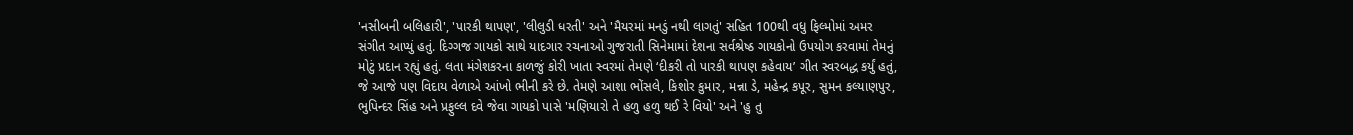'નસીબની બલિહારી', 'પારકી થાપણ', 'લીલુડી ધરતી' અને 'મૈયરમાં મનડું નથી લાગતું' સહિત 100થી વધુ ફિલ્મોમાં અમર સંગીત આપ્યું હતું. દિગ્ગજ ગાયકો સાથે યાદગાર રચનાઓ ગુજરાતી સિનેમામાં દેશના સર્વશ્રેષ્ઠ ગાયકોનો ઉપયોગ કરવામાં તેમનું મોટું પ્રદાન રહ્યું હતું. લતા મંગેશકરના કાળજું કોરી ખાતા સ્વરમાં તેમણે ‘દીકરી તો પારકી થાપણ કહેવાય’ ગીત સ્વરબદ્ધ કર્યું હતું, જે આજે પણ વિદાય વેળાએ આંખો ભીની કરે છે. તેમણે આશા ભોંસલે, કિશોર કુમાર, મન્ના ડે, મહેન્દ્ર કપૂર, સુમન કલ્યાણપુર, ભુપિન્દર સિંહ અને પ્રફુલ્લ દવે જેવા ગાયકો પાસે 'મણિયારો તે હળુ હળુ થઈ રે વિયો' અને 'હુ તુ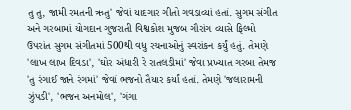તુ તુ, જામી રમતની ઋતુ' જેવાં યાદગાર ગીતો ગવડાવ્યાં હતાં. સુગમ સંગીત અને ગરબામાં યોગદાન ગુજરાતી વિશ્વકોશ મુજબ ગૌરાંગ વ્યાસે ફિલ્મો ઉપરાંત સુગમ સંગીતમાં 500થી વધુ રચનાઓનું સ્વરાંકન કર્યું હતું. તેમણે 'લાખ લાખ દિવડા', 'ઘોર અંધારી રે રાતલડીમાં' જેવા પ્રખ્યાત ગરબા તેમજ 'તુ રંગાઈ જાને રંગમાં' જેવાં ભજનો તૈયાર કર્યાં હતાં. તેમણે 'જલારામની ઝુંપડી', 'ભજન અનમોલ', 'ગંગા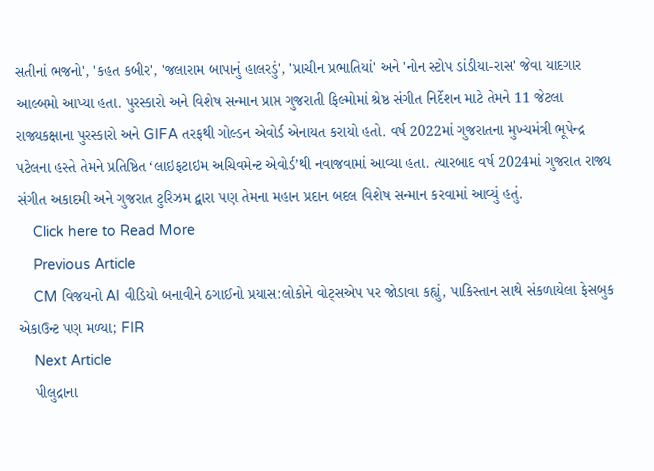સતીનાં ભજનો', 'કહત કબીર', 'જલારામ બાપાનું હાલરડું', 'પ્રાચીન પ્રભાતિયાં' અને 'નોન સ્ટોપ ડાંડીયા-રાસ' જેવા યાદગાર આલ્બમો આપ્યા હતા. પુરસ્કારો અને વિશેષ સન્માન પ્રાપ્ત ગુજરાતી ફિલ્મોમાં શ્રેષ્ઠ સંગીત નિર્દેશન માટે તેમને 11 જેટલા રાજ્યકક્ષાના પુરસ્કારો અને GIFA તરફથી ગોલ્ડન એવોર્ડ એનાયત કરાયો હતો. વર્ષ 2022માં ગુજરાતના મુખ્યમંત્રી ભૂપેન્દ્ર પટેલના હસ્તે તેમને પ્રતિષ્ઠિત ‘લાઇફટાઇમ અચિવમેન્ટ એવોર્ડ’થી નવાજવામાં આવ્યા હતા. ત્યારબાદ વર્ષ 2024માં ગુજરાત રાજ્ય સંગીત અકાદમી અને ગુજરાત ટુરિઝમ દ્વારા પણ તેમના મહાન પ્રદાન બદલ વિશેષ સન્માન કરવામાં આવ્યું હતું.
    Click here to Read More
    Previous Article
    CM વિજયનો AI વીડિયો બનાવીને ઠગાઈનો પ્રયાસ:લોકોને વોટ્સએપ પર જોડાવા કહ્યું, પાકિસ્તાન સાથે સંકળાયેલા ફેસબુક એકાઉન્ટ પણ મળ્યા; FIR
    Next Article
    પીલુદ્રાના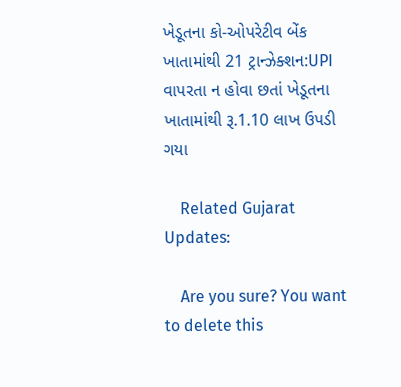ખેડૂતના કો-ઓપરેટીવ બેંક ખાતામાંથી 21 ટ્રાન્ઝેક્શન:UPI વાપરતા ન હોવા છતાં ખેડૂતના ખાતામાંથી રૂ.1.10 લાખ ઉપડી ગયા

    Related Gujarat Updates:

    Are you sure? You want to delete this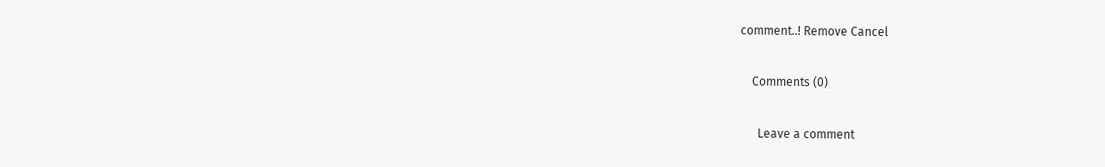comment..! Remove Cancel

    Comments (0)

      Leave a comment